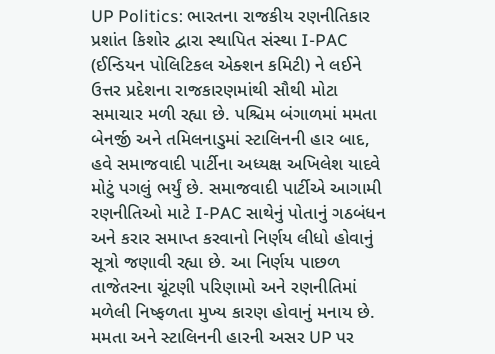UP Politics: ભારતના રાજકીય રણનીતિકાર પ્રશાંત કિશોર દ્વારા સ્થાપિત સંસ્થા I-PAC (ઈન્ડિયન પોલિટિકલ એક્શન કમિટી) ને લઈને ઉત્તર પ્રદેશના રાજકારણમાંથી સૌથી મોટા સમાચાર મળી રહ્યા છે. પશ્ચિમ બંગાળમાં મમતા બેનર્જી અને તમિલનાડુમાં સ્ટાલિનની હાર બાદ, હવે સમાજવાદી પાર્ટીના અધ્યક્ષ અખિલેશ યાદવે મોટું પગલું ભર્યું છે. સમાજવાદી પાર્ટીએ આગામી રણનીતિઓ માટે I-PAC સાથેનું પોતાનું ગઠબંધન અને કરાર સમાપ્ત કરવાનો નિર્ણય લીધો હોવાનું સૂત્રો જણાવી રહ્યા છે. આ નિર્ણય પાછળ તાજેતરના ચૂંટણી પરિણામો અને રણનીતિમાં મળેલી નિષ્ફળતા મુખ્ય કારણ હોવાનું મનાય છે.
મમતા અને સ્ટાલિનની હારની અસર UP પર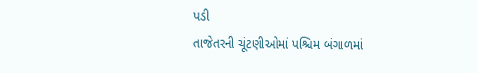પડી
તાજેતરની ચૂંટણીઓમાં પશ્ચિમ બંગાળમાં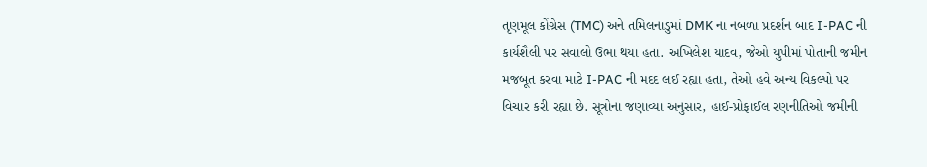તૃણમૂલ કોંગ્રેસ (TMC) અને તમિલનાડુમાં DMK ના નબળા પ્રદર્શન બાદ I-PAC ની કાર્યશૈલી પર સવાલો ઉભા થયા હતા. અખિલેશ યાદવ, જેઓ યુપીમાં પોતાની જમીન મજબૂત કરવા માટે I-PAC ની મદદ લઈ રહ્યા હતા, તેઓ હવે અન્ય વિકલ્પો પર વિચાર કરી રહ્યા છે. સૂત્રોના જણાવ્યા અનુસાર, હાઈ-પ્રોફાઈલ રણનીતિઓ જમીની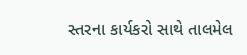સ્તરના કાર્યકરો સાથે તાલમેલ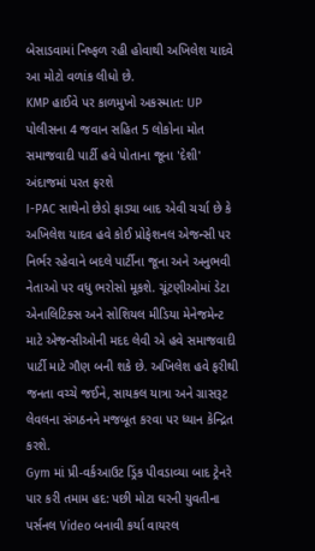બેસાડવામાં નિષ્ફળ રહી હોવાથી અખિલેશ યાદવે આ મોટો વળાંક લીધો છે.
KMP હાઈવે પર કાળમુખો અકસ્માત: UP પોલીસના 4 જવાન સહિત 5 લોકોના મોત
સમાજવાદી પાર્ટી હવે પોતાના જૂના 'દેશી' અંદાજમાં પરત ફરશે
I-PAC સાથેનો છેડો ફાડ્યા બાદ એવી ચર્ચા છે કે અખિલેશ યાદવ હવે કોઈ પ્રોફેશનલ એજન્સી પર નિર્ભર રહેવાને બદલે પાર્ટીના જૂના અને અનુભવી નેતાઓ પર વધુ ભરોસો મૂકશે. ચૂંટણીઓમાં ડેટા એનાલિટિક્સ અને સોશિયલ મીડિયા મેનેજમેન્ટ માટે એજન્સીઓની મદદ લેવી એ હવે સમાજવાદી પાર્ટી માટે ગૌણ બની શકે છે. અખિલેશ હવે ફરીથી જનતા વચ્ચે જઈને, સાયકલ યાત્રા અને ગ્રાસરૂટ લેવલના સંગઠનને મજબૂત કરવા પર ધ્યાન કેન્દ્રિત કરશે.
Gym માં પ્રી-વર્કઆઉટ ડ્રિંક પીવડાવ્યા બાદ ટ્રેનરે પાર કરી તમામ હદ: પછી મોટા ઘરની યુવતીના પર્સનલ Video બનાવી કર્યા વાયરલ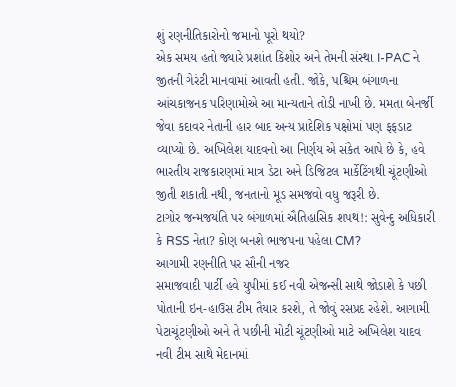શું રણનીતિકારોનો જમાનો પૂરો થયો?
એક સમય હતો જ્યારે પ્રશાંત કિશોર અને તેમની સંસ્થા I-PAC ને જીતની ગેરંટી માનવામાં આવતી હતી. જોકે, પશ્ચિમ બંગાળના આંચકાજનક પરિણામોએ આ માન્યતાને તોડી નાખી છે. મમતા બેનર્જી જેવા કદાવર નેતાની હાર બાદ અન્ય પ્રાદેશિક પક્ષોમાં પણ ફફડાટ વ્યાપ્યો છે. અખિલેશ યાદવનો આ નિર્ણય એ સંકેત આપે છે કે, હવે ભારતીય રાજકારણમાં માત્ર ડેટા અને ડિજિટલ માર્કેટિંગથી ચૂંટણીઓ જીતી શકાતી નથી, જનતાનો મૂડ સમજવો વધુ જરૂરી છે.
ટાગોર જન્મજયંતિ પર બંગાળમાં ઐતિહાસિક શપથ!: સુવેન્દુ અધિકારી કે RSS નેતા? કોણ બનશે ભાજપના પહેલા CM?
આગામી રણનીતિ પર સૌની નજર
સમાજવાદી પાર્ટી હવે યુપીમાં કઈ નવી એજન્સી સાથે જોડાશે કે પછી પોતાની ઇન-હાઉસ ટીમ તૈયાર કરશે, તે જોવું રસપ્રદ રહેશે. આગામી પેટાચૂંટણીઓ અને તે પછીની મોટી ચૂંટણીઓ માટે અખિલેશ યાદવ નવી ટીમ સાથે મેદાનમાં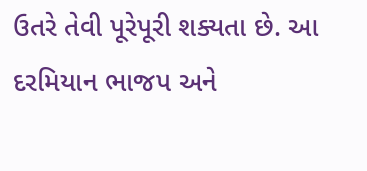ઉતરે તેવી પૂરેપૂરી શક્યતા છે. આ દરમિયાન ભાજપ અને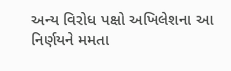અન્ય વિરોધ પક્ષો અખિલેશના આ નિર્ણયને મમતા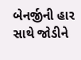બેનર્જીની હાર સાથે જોડીને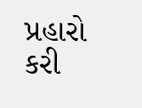પ્રહારો કરી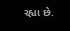રહ્યા છે.